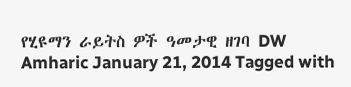የሂዩማን ራይትስ ዎች ዓመታዊ ዘገባ DW Amharic January 21, 2014 Tagged with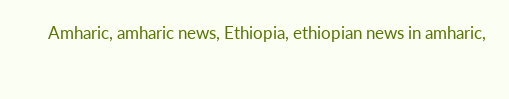Amharic, amharic news, Ethiopia, ethiopian news in amharic,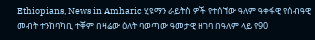Ethiopians, News in Amharic ሂዩማን ራይትስ ዎች የተሰኘው ዓለም ዓቀፋዊ የሰብዓዊ መብት ተንከባካቢ ተቐም በዛሬው ዕለት ባወጣው ዓመታዊ ዘገባ በዓለም ላይ የ90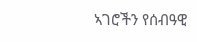ኣገሮችን የሰብዓዊ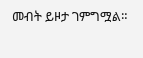መብት ይዞታ ገምግሟል።